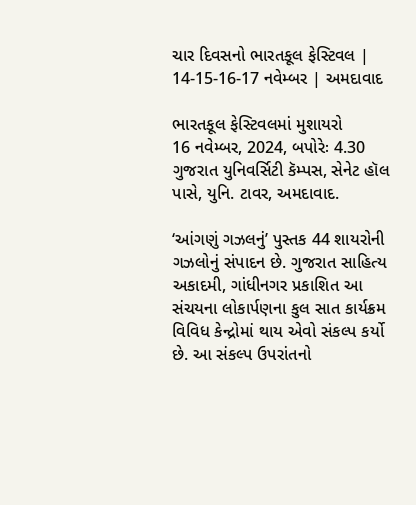ચાર દિવસનો ભારતકૂલ ફેસ્ટિવલ | 14-15-16-17 નવેમ્બર | અમદાવાદ

ભારતકૂલ ફેસ્ટિવલમાં મુશાયરો
16 નવેમ્બર, 2024, બપોરેઃ 4.30
ગુજરાત યુનિવર્સિટી કૅમ્પસ, સેનેટ હૉલ પાસે, યુનિ. ટાવર, અમદાવાદ.

‘આંગણું ગઝલનું’ પુસ્તક 44 શાયરોની ગઝલોનું સંપાદન છે. ગુજરાત સાહિત્ય અકાદમી, ગાંધીનગર પ્રકાશિત આ સંચયના લોકાર્પણના કુલ સાત કાર્યક્રમ વિવિધ કેન્દ્રોમાં થાય એવો સંકલ્પ કર્યો છે. આ સંકલ્પ ઉપરાંતનો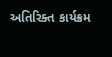અતિરિક્ત કાર્યક્રમ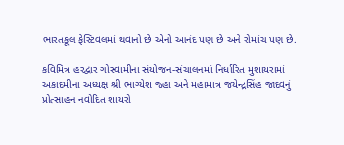ભારતકૂલ ફેસ્ટિવલમાં થવાનો છે એનો આનંદ પણ છે અને રોમાંચ પણ છે.

કવિમિત્ર હરદ્વાર ગોસ્વામીના સંયોજન-સંચાલનમાં નિર્ધારિત મુશાયરામાં અકાદમીના અધ્યક્ષ શ્રી ભાગ્યેશ જ્હા અને મહામાત્ર જયેન્દ્રસિંહ જાદવનું પ્રોત્સાહન નવોદિત શાયરો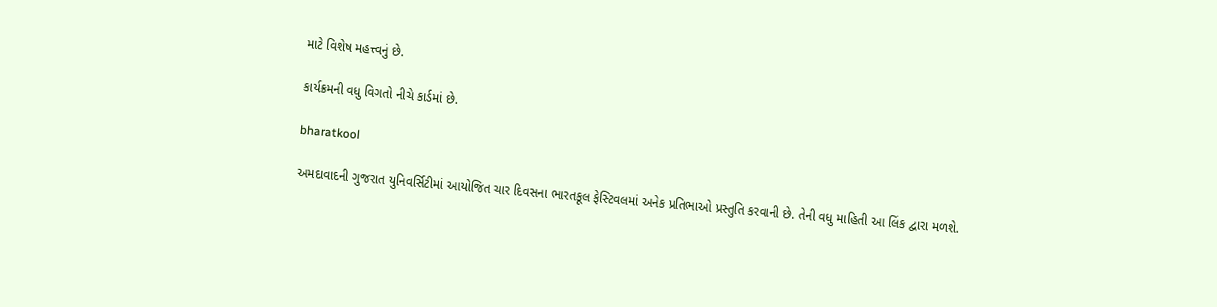માટે વિશેષ મહત્ત્વનું છે.

કાર્યક્રમની વધુ વિગતો નીચે કાર્ડમાં છે.

bharatkool

અમદાવાદની ગુજરાત યુનિવર્સિટીમાં આયોજિત ચાર દિવસના ભારતકૂલ ફેસ્ટિવલમાં અનેક પ્રતિભાઓ પ્રસ્તુતિ કરવાની છે. તેની વધુ માહિતી આ લિંક દ્વારા મળશે.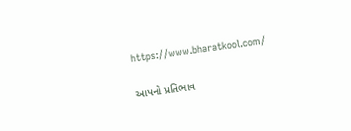https://www.bharatkool.com/

આપનો પ્રતિભાવ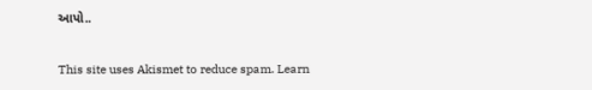આપો..

This site uses Akismet to reduce spam. Learn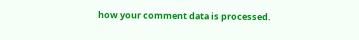how your comment data is processed.